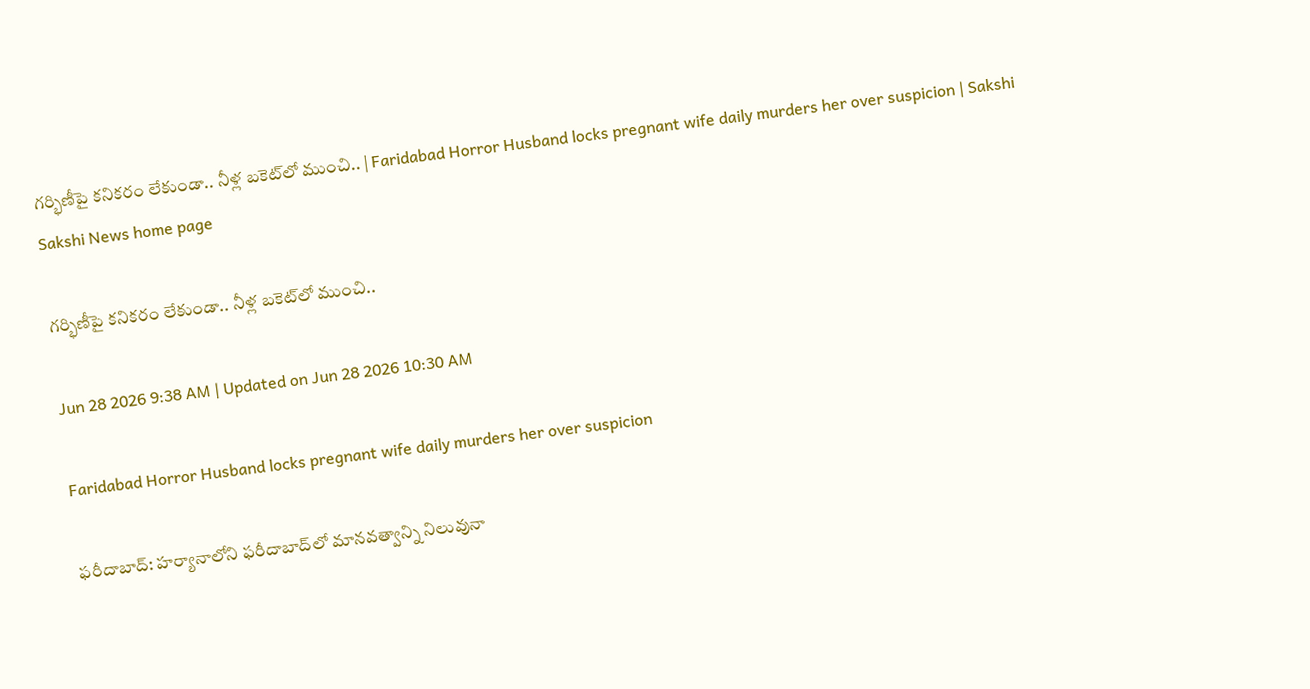గర్భిణీపై కనికరం లేకుండా.. నీళ్ల బకెట్‌లో ముంచి.. | Faridabad Horror Husband locks pregnant wife daily murders her over suspicion | Sakshi
Sakshi News home page

గర్భిణీపై కనికరం లేకుండా.. నీళ్ల బకెట్‌లో ముంచి..

Jun 28 2026 9:38 AM | Updated on Jun 28 2026 10:30 AM

Faridabad Horror Husband locks pregnant wife daily murders her over suspicion

ఫరీదాబాద్‌: హర్యానాలోని ఫరీదాబాద్‌లో మానవత్వాన్ని నిలువునా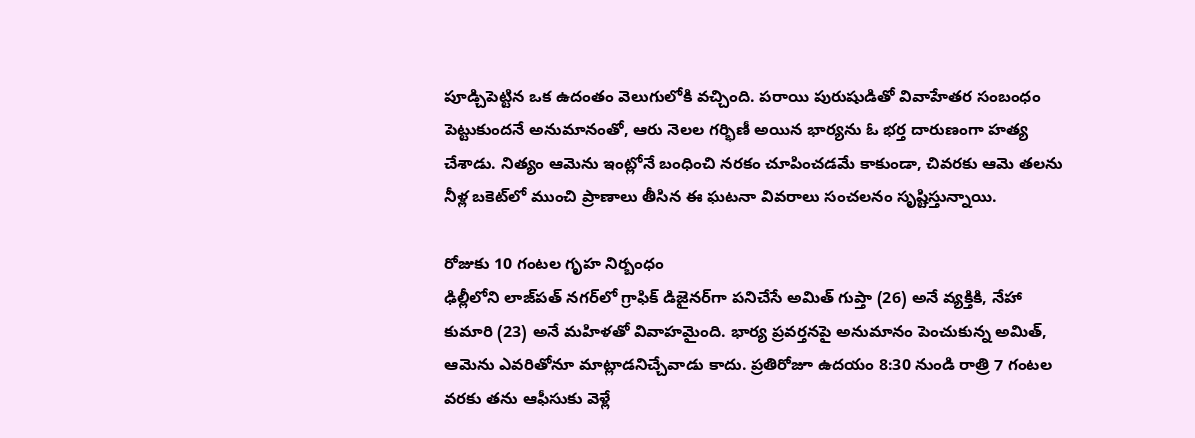పూడ్చిపెట్టిన ఒక ఉదంతం వెలుగులోకి వచ్చింది. పరాయి పురుషుడితో వివాహేతర సంబంధం పెట్టుకుందనే అనుమానంతో, ఆరు నెలల గర్భిణీ అయిన భార్యను ఓ భర్త దారుణంగా హత్య చేశాడు. నిత్యం ఆమెను ఇంట్లోనే బంధించి నరకం చూపించడమే కాకుండా, చివరకు ఆమె తలను నీళ్ల బకెట్‌లో ముంచి ప్రాణాలు తీసిన ఈ ఘటనా వివరాలు సంచలనం సృష్టిస్తున్నాయి.

రోజుకు 10 గంటల గృహ నిర్బంధం
ఢిల్లీలోని లాజ్‌పత్ నగర్‌లో గ్రాఫిక్ డిజైనర్‌గా పనిచేసే అమిత్ గుప్తా (26) అనే వ్యక్తికి, నేహా కుమారి (23) అనే మహిళతో వివాహమైంది. భార్య ప్రవర్తనపై అనుమానం పెంచుకున్న అమిత్, ఆమెను ఎవరితోనూ మాట్లాడనిచ్చేవాడు కాదు. ప్రతిరోజూ ఉదయం 8:30 నుండి రాత్రి 7 గంటల వరకు తను ఆఫీసుకు వెళ్లే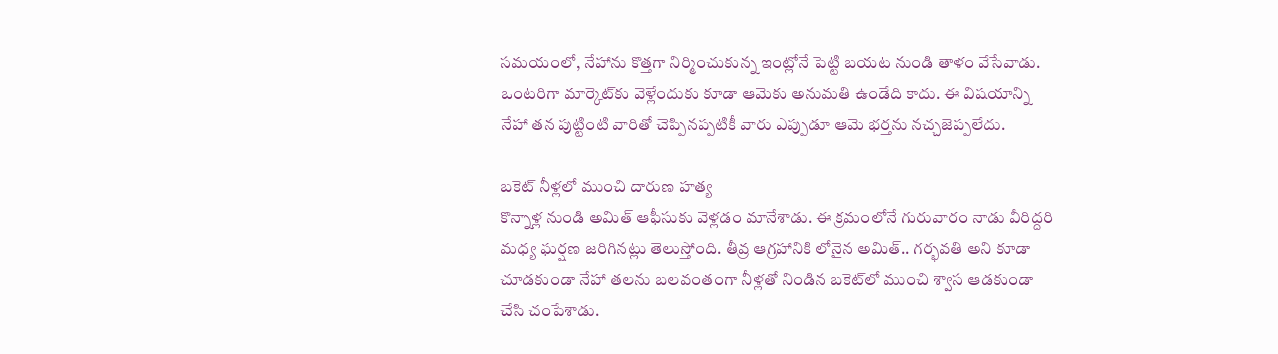సమయంలో, నేహాను కొత్తగా నిర్మించుకున్న ఇంట్లోనే పెట్టి బయట నుండి తాళం వేసేవాడు. ఒంటరిగా మార్కెట్‌కు వెళ్లేందుకు కూడా ఆమెకు అనుమతి ఉండేది కాదు. ఈ విషయాన్ని నేహా తన పుట్టింటి వారితో చెప్పినప్పటికీ వారు ఎప్పుడూ ఆమె భర్తను నచ్చజెప్పలేదు.

బకెట్ నీళ్లలో ముంచి దారుణ హత్య
కొన్నాళ్ల నుండి అమిత్ ఆఫీసుకు వెళ్లడం మానేశాడు. ఈ క్రమంలోనే గురువారం నాడు వీరిద్దరి మధ్య ఘర్షణ జరిగినట్లు తెలుస్తోంది. తీవ్ర ఆగ్రహానికి లోనైన అమిత్.. గర్భవతి అని కూడా చూడకుండా నేహా తలను బలవంతంగా నీళ్లతో నిండిన బకెట్‌లో ముంచి శ్వాస ఆడకుండా చేసి చంపేశాడు.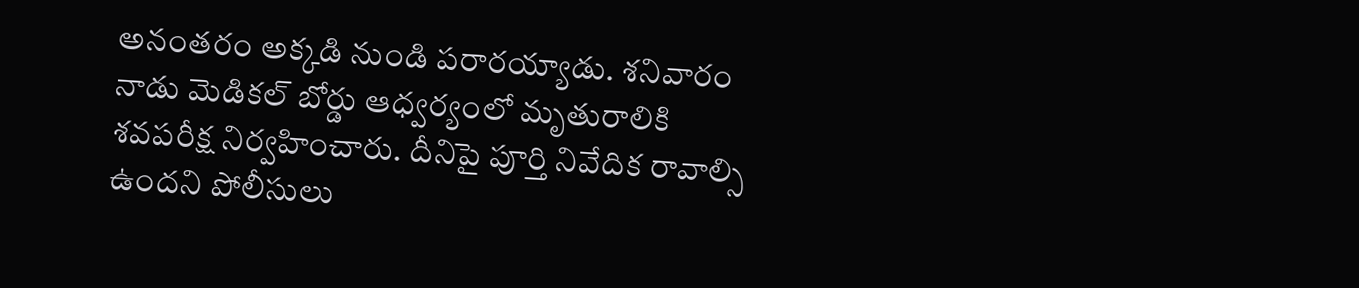అనంతరం అక్కడి నుండి పరారయ్యాడు. శనివారం నాడు మెడికల్ బోర్డు ఆధ్వర్యంలో మృతురాలికి శవపరీక్ష నిర్వహించారు. దీనిపై పూర్తి నివేదిక రావాల్సి ఉందని పోలీసులు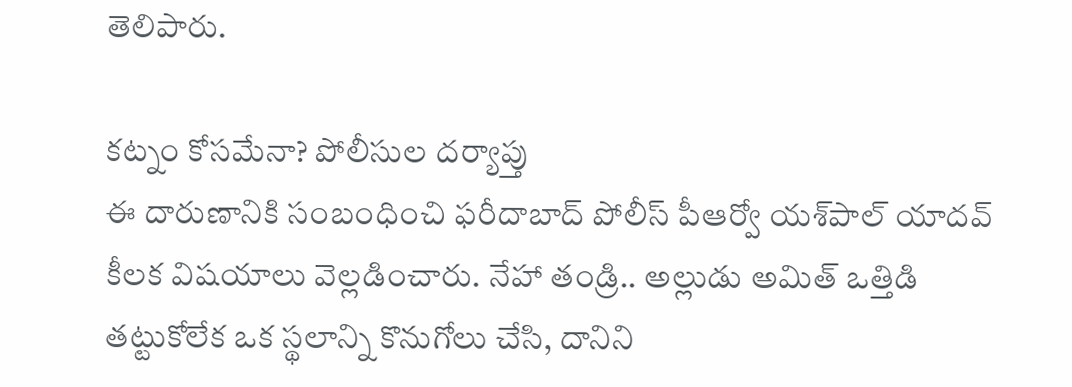తెలిపారు.

కట్నం కోసమేనా? పోలీసుల దర్యాప్తు
ఈ దారుణానికి సంబంధించి ఫరీదాబాద్ పోలీస్ పీఆర్వో యశ్‌పాల్ యాదవ్ కీలక విషయాలు వెల్లడించారు. నేహా తండ్రి.. అల్లుడు అమిత్ ఒత్తిడి తట్టుకోలేక ఒక స్థలాన్ని కొనుగోలు చేసి, దానిని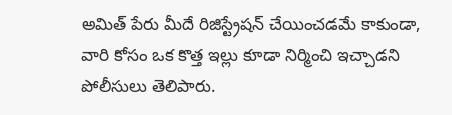అమిత్ పేరు మీదే రిజిస్ట్రేషన్ చేయించడమే కాకుండా, వారి కోసం ఒక కొత్త ఇల్లు కూడా నిర్మించి ఇచ్చాడని పోలీసులు తెలిపారు.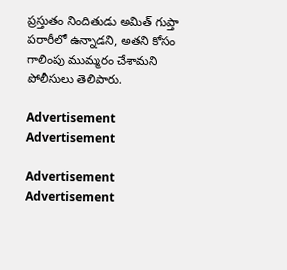ప్రస్తుతం నిందితుడు అమిత్ గుప్తా పరారీలో ఉన్నాడని, అతని కోసం గాలింపు ముమ్మరం చేశామని పోలీసులు తెలిపారు.

Advertisement
Advertisement

Advertisement
Advertisement